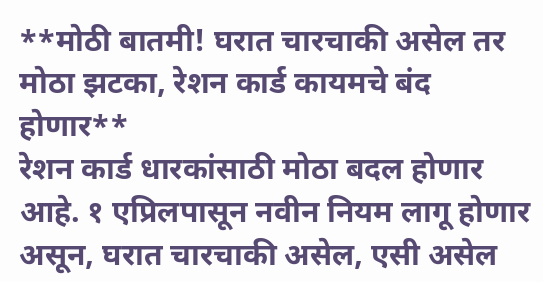**मोठी बातमी! घरात चारचाकी असेल तर मोठा झटका, रेशन कार्ड कायमचे बंद होणार**
रेशन कार्ड धारकांसाठी मोठा बदल होणार आहे. १ एप्रिलपासून नवीन नियम लागू होणार असून, घरात चारचाकी असेल, एसी असेल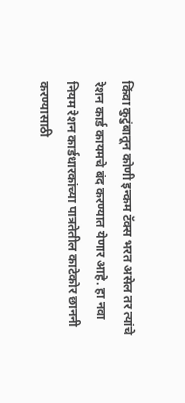किंवा कुटुंबातून कोणी इन्कम टॅक्स भरत असेल तर त्यांचे रेशन कार्ड कायमचे बंद करण्यात येणार आहे. हा नवा नियम रेशन कार्डधारकांच्या पात्रतेतील काटेकोर छाननी करण्यासाठी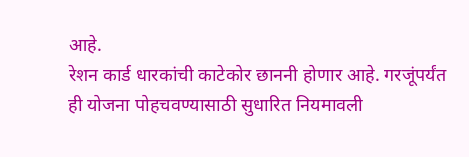आहे.
रेशन कार्ड धारकांची काटेकोर छाननी होणार आहे. गरजूंपर्यंत ही योजना पोहचवण्यासाठी सुधारित नियमावली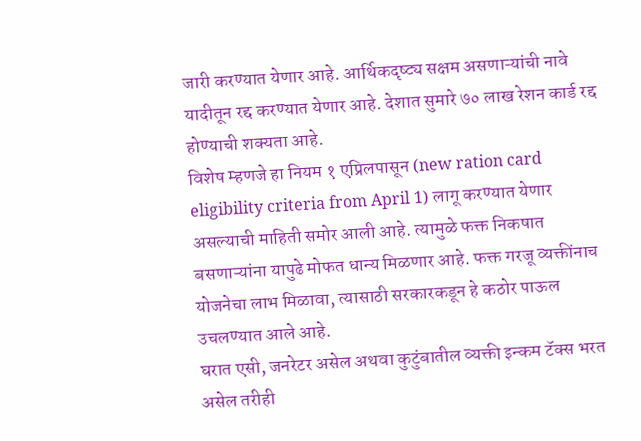जारी करण्यात येणार आहे. आर्थिकदृष्ट्य सक्षम असणाऱ्यांची नावे यादीतून रद्द करण्यात येणार आहे. देशात सुमारे ७० लाख रेशन कार्ड रद्द होण्याची शक्यता आहे.
विशेष म्हणजे हा नियम १ एप्रिलपासून (new ration card eligibility criteria from April 1) लागू करण्यात येणार असल्याची माहिती समोर आली आहे. त्यामुळे फक्त निकषात बसणाऱ्यांना यापुढे मोफत धान्य मिळणार आहे. फक्त गरजू व्यक्तींनाच योजनेचा लाभ मिळावा, त्यासाठी सरकारकडून हे कठोर पाऊल उचलण्यात आले आहे.
घरात एसी, जनरेटर असेल अथवा कुटुंबातील व्यक्ती इन्कम टॅक्स भरत असेल तरीही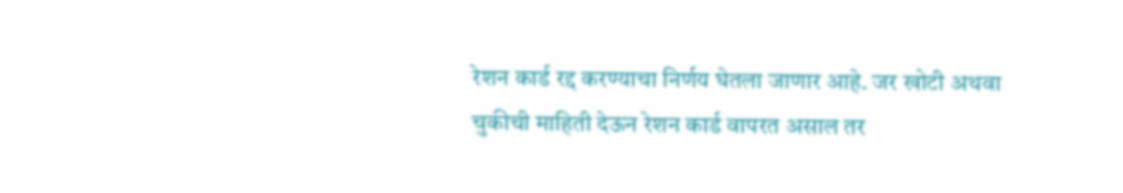रेशन कार्ड रद्द करण्याचा निर्णय घेतला जाणार आहे. जर खोटी अथवा चुकीची माहिती देऊन रेशन कार्ड वापरत असाल तर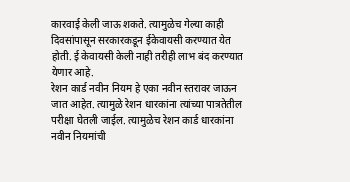कारवाई केली जाऊ शकते. त्यामुळेच गेल्या काही दिवसांपासून सरकारकडून ईकेवायसी करण्यात येत होती. ई केवायसी केली नाही तरीही लाभ बंद करण्यात येणार आहे.
रेशन कार्ड नवीन नियम हे एका नवीन स्तरावर जाऊन जात आहेत. त्यामुळे रेशन धारकांना त्यांच्या पात्रतेतील परीक्षा घेतली जाईल. त्यामुळेच रेशन कार्ड धारकांना नवीन नियमांची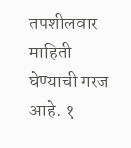तपशीलवार माहिती घेण्याची गरज आहे. १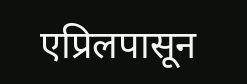एप्रिलपासून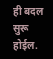ही बदल सुरू होईल.